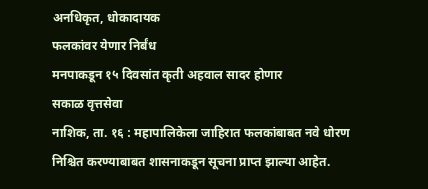अनधिकृत, धोकादायक
फलकांवर येणार निर्बंध
मनपाकडून १५ दिवसांत कृती अहवाल सादर होणार
सकाळ वृत्तसेवा
नाशिक, ता. १६ : महापालिकेला जाहिरात फलकांबाबत नवे धोरण निश्चित करण्याबाबत शासनाकडून सूचना प्राप्त झाल्या आहेत.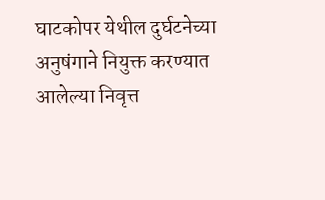घाटकोपर येथील दुर्घटनेच्या अनुषंगाने नियुक्त करण्यात आलेल्या निवृत्त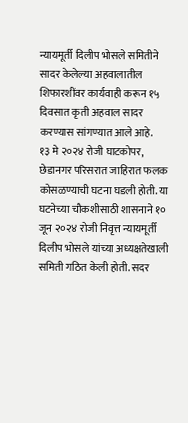न्यायमूर्ती दिलीप भोसले समितीने सादर केलेल्या अहवालातील शिफारशींवर कार्यवाही करून १५ दिवसात कृती अहवाल सादर करण्यास सांगण्यात आले आहे.
१३ मे २०२४ रोजी घाटकोपर, छेडानगर परिसरात जाहिरात फलक कोसळण्याची घटना घडली होती. या घटनेच्या चौकशीसाठी शासनाने १० जून २०२४ रोजी निवृत्त न्यायमूर्ती दिलीप भोसले यांच्या अध्यक्षतेखाली समिती गठित केली होती. सदर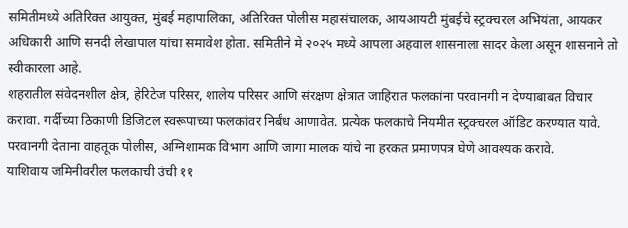समितीमध्ये अतिरिक्त आयुक्त, मुंबई महापालिका, अतिरिक्त पोलीस महासंचालक, आयआयटी मुंबईचे स्ट्रक्चरल अभियंता, आयकर अधिकारी आणि सनदी लेखापाल यांचा समावेश होता. समितीने मे २०२५ मध्ये आपला अहवाल शासनाला सादर केला असून शासनाने तो स्वीकारला आहे.
शहरातील संवेदनशील क्षेत्र, हेरिटेज परिसर, शालेय परिसर आणि संरक्षण क्षेत्रात जाहिरात फलकांना परवानगी न देण्याबाबत विचार करावा. गर्दीच्या ठिकाणी डिजिटल स्वरूपाच्या फलकांवर निर्बंध आणावेत. प्रत्येक फलकाचे नियमीत स्ट्रक्चरल ऑडिट करण्यात यावे. परवानगी देताना वाहतूक पोलीस, अग्निशामक विभाग आणि जागा मालक यांचे ना हरकत प्रमाणपत्र घेणे आवश्यक करावे.
याशिवाय जमिनीवरील फलकाची उंची ११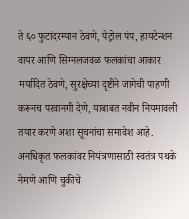ते ६० फुटांदरम्यान ठेवणे, पेट्रोल पंप, हायटेन्शन वायर आणि सिग्नलजवळ फलकांचा आकार मर्यादित ठेवणे, सुरक्षेच्या दृष्टीने जागेची पाहणी करूनच परवानगी देणे, याबाबत नवीन नियमावली तयार करणे अशा सूचनांचा समावेश आहे. अनधिकृत फलकांवर नियंत्रणासाठी स्वतंत्र पथके नेमणे आणि चुकीचे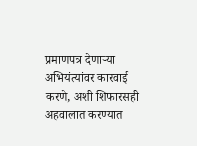प्रमाणपत्र देणाऱ्या अभियंत्यांवर कारवाई करणे, अशी शिफारसही अहवालात करण्यात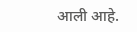आली आहे.